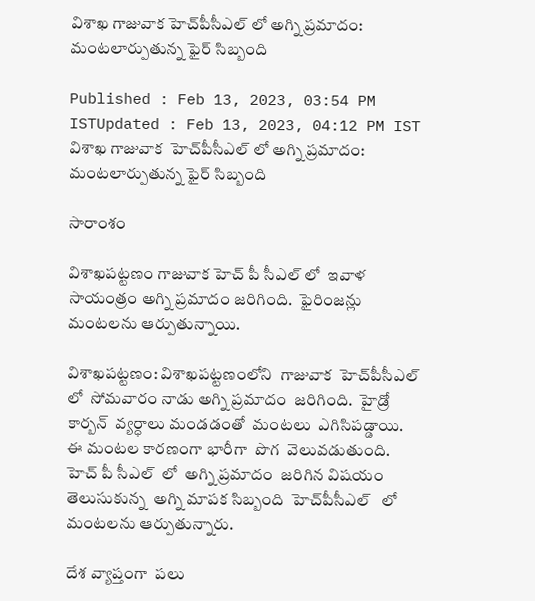విశాఖ గాజువాక హెచ్‌పీసీఎల్ లో అగ్ని ప్రమాదం: మంటలార్పుతున్న ఫైర్ సిబ్బంది

Published : Feb 13, 2023, 03:54 PM ISTUpdated : Feb 13, 2023, 04:12 PM IST
విశాఖ గాజువాక  హెచ్‌పీసీఎల్ లో అగ్ని ప్రమాదం: మంటలార్పుతున్న ఫైర్ సిబ్బంది

సారాంశం

విశాఖపట్టణం గాజువాక హెచ్ పీ సీఎల్ లో  ఇవాళ  సాయంత్రం అగ్ని ప్రమాదం జరిగింది.  ఫైరింజన్లు  మంటలను ఆర్పుతున్నాయి.

విశాఖపట్టణం: విశాఖపట్టణంలోని  గాజువాక  హెచ్‌పీసీఎల్ లో  సోమవారం నాడు అగ్ని ప్రమాదం  జరిగింది.  హైడ్రో కార్బన్  వ్యర్ధాలు మండడంతో  మంటలు  ఎగిసిపడ్డాయి.   ఈ మంటల కారణంగా భారీగా  పొగ  వెలువడుతుంది.  హెచ్ పీ సీఎల్  లో  అగ్ని ప్రమాదం  జరిగిన విషయం తెలుసుకున్న  అగ్ని మాపక సిబ్బంది  హెచ్‌పీసీఎల్   లో మంటలను ఆర్పుతున్నారు.

దేశ వ్యాప్తంగా  పలు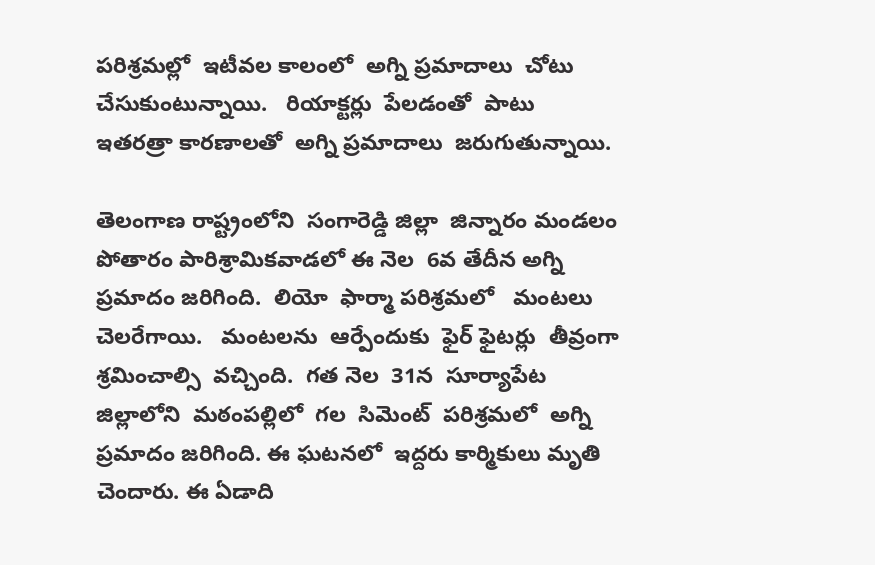పరిశ్రమల్లో  ఇటీవల కాలంలో  అగ్ని ప్రమాదాలు  చోటు  చేసుకుంటున్నాయి.   రియాక్టర్లు  పేలడంతో  పాటు  ఇతరత్రా కారణాలతో  అగ్ని ప్రమాదాలు  జరుగుతున్నాయి.

తెలంగాణ రాష్ట్రంలోని  సంగారెడ్డి జిల్లా  జిన్నారం మండలం  పోతారం పారిశ్రామికవాడలో ఈ నెల  6వ తేదీన అగ్ని ప్రమాదం జరిగింది.  లియో  ఫార్మా పరిశ్రమలో   మంటలు  చెలరేగాయి.   మంటలను  ఆర్పేందుకు  ఫైర్ ఫైటర్లు  తీవ్రంగా శ్రమించాల్సి  వచ్చింది.  గత నెల  31న  సూర్యాపేట  జిల్లాలోని  మఠంపల్లిలో  గల  సిమెంట్  పరిశ్రమలో  అగ్ని ప్రమాదం జరిగింది. ఈ ఘటనలో  ఇద్దరు కార్మికులు మృతి చెందారు. ఈ ఏడాది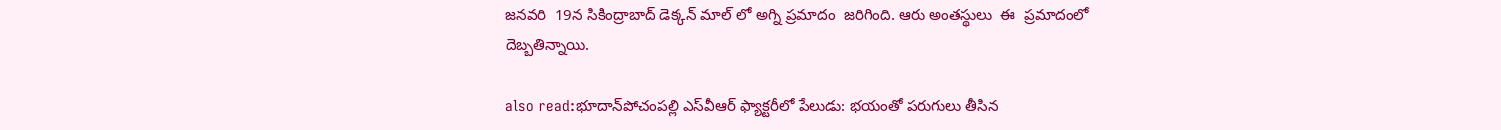జనవరి  19న సికింద్రాబాద్ డెక్కన్ మాల్ లో అగ్ని ప్రమాదం  జరిగింది. ఆరు అంతస్థులు  ఈ  ప్రమాదంలో దెబ్బతిన్నాయి.

also read:భూదాన్‌పోచంపల్లి ఎస్‌వీఆర్ ఫ్యాక్టరీలో పేలుడు: భయంతో పరుగులు తీసిన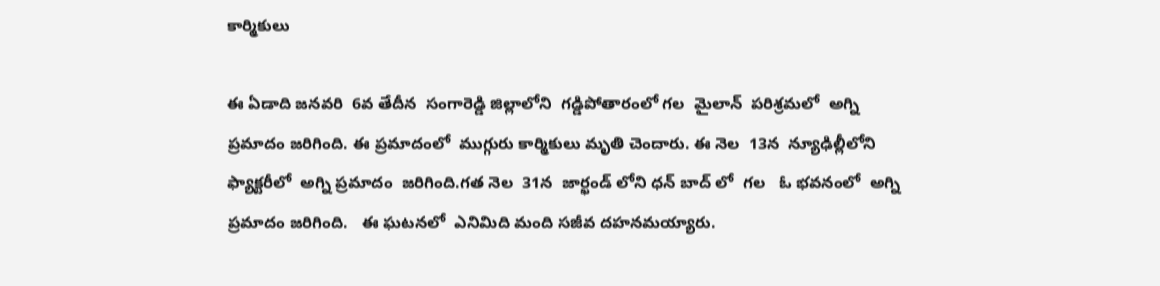కార్మికులు

ఈ ఏడాది జనవరి  6వ తేదీన  సంగారెడ్డి జిల్లాలోని  గడ్డిపోతారంలో గల  మైలాన్  పరిశ్రమలో  అగ్ని ప్రమాదం జరిగింది. ఈ ప్రమాదంలో  ముగ్గురు కార్మికులు మృతి చెందారు. ఈ నెల  13న  న్యూఢిల్లీలోని  ఫ్యాక్టరీలో  అగ్ని ప్రమాదం  జరిగింది.గత నెల  31న  జార్ఖండ్ లోని ధన్ బాద్ లో  గల   ఓ భవనంలో  అగ్ని ప్రమాదం జరిగింది.   ఈ ఘటనలో  ఎనిమిది మంది సజీవ దహనమయ్యారు.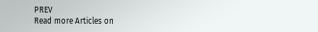PREV
Read more Articles on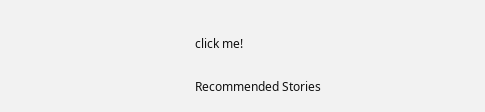click me!

Recommended Stories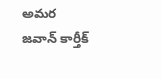అమర జవాన్ కార్తీక్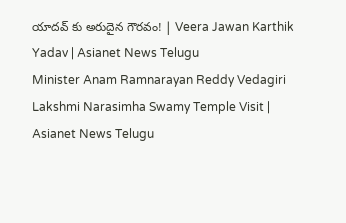యాదవ్ కు అరుదైన గౌరవం! | Veera Jawan Karthik Yadav | Asianet News Telugu
Minister Anam Ramnarayan Reddy Vedagiri Lakshmi Narasimha Swamy Temple Visit | Asianet News Telugu